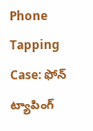Phone Tapping Case: ఫోన్ ట్యాపింగ్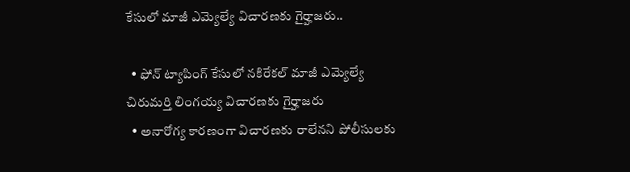కేసులో మాజీ ఎమ్యెల్యే విచారణకు గైర్హాజరు..

  • ఫోన్ ట్యాపింగ్ కేసులో నకిరేకల్ మాజీ ఎమ్యెల్యే చిరుమర్తి లింగయ్య విచారణకు గైర్హాజరు
  • అనారోగ్య కారణంగా విచారణకు రాలేనని పోలీసులకు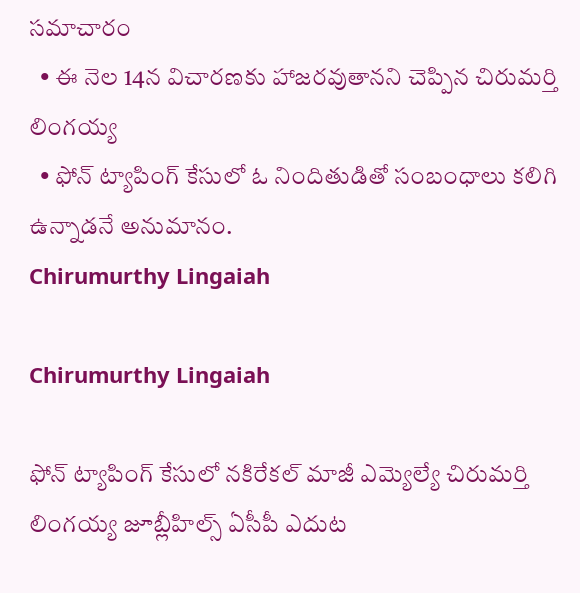సమాచారం
  • ఈ నెల 14న విచారణకు హాజరవుతానని చెప్పిన చిరుమర్తి లింగయ్య
  • ఫోన్ ట్యాపింగ్ కేసులో ఓ నిందితుడితో సంబంధాలు కలిగి ఉన్నాడనే అనుమానం.
Chirumurthy Lingaiah

Chirumurthy Lingaiah

ఫోన్ ట్యాపింగ్ కేసులో నకిరేకల్ మాజీ ఎమ్యెల్యే చిరుమర్తి లింగయ్య జూబ్లీహిల్స్ ఏసీపీ ఎదుట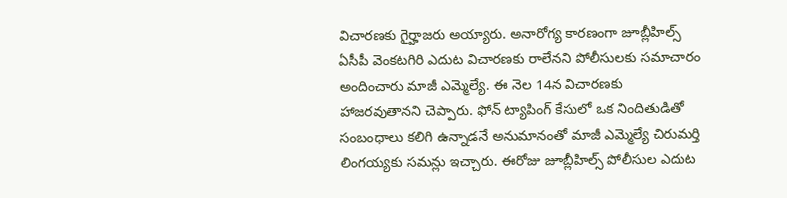విచారణకు గైర్హాజరు అయ్యారు. అనారోగ్య కారణంగా జూబ్లీహిల్స్ ఏసీపీ వెంకటగిరి ఎదుట విచారణకు రాలేనని పోలీసులకు సమాచారం అందించారు మాజీ ఎమ్మెల్యే. ఈ నెల 14న విచారణకు హాజరవుతానని చెప్పారు. ఫోన్ ట్యాపింగ్ కేసులో ఒక నిందితుడితో సంబంధాలు కలిగి ఉన్నాడనే అనుమానంతో మాజీ ఎమ్మెల్యే చిరుమర్తి లింగయ్యకు సమన్లు ఇచ్చారు. ఈరోజు జూబ్లీహిల్స్ పోలీసుల ఎదుట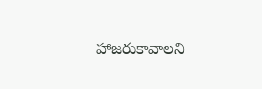హాజరుకావాలని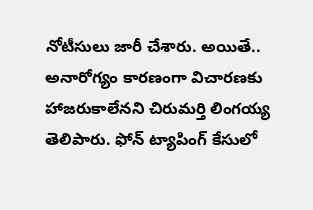నోటీసులు జారీ చేశారు. అయితే.. అనారోగ్యం కారణంగా విచారణకు హాజరుకాలేనని చిరుమర్తి లింగయ్య తెలిపారు. ఫోన్ ట్యాపింగ్ కేసులో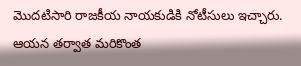మొదటిసారి రాజకీయ నాయకుడికి నోటీసులు ఇచ్చారు. ఆయన తర్వాత మరికొంత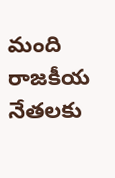మంది రాజకీయ నేతలకు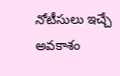నోటీసులు ఇచ్చే అవకాశం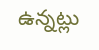ఉన్నట్లు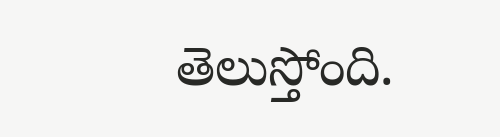తెలుస్తోంది.